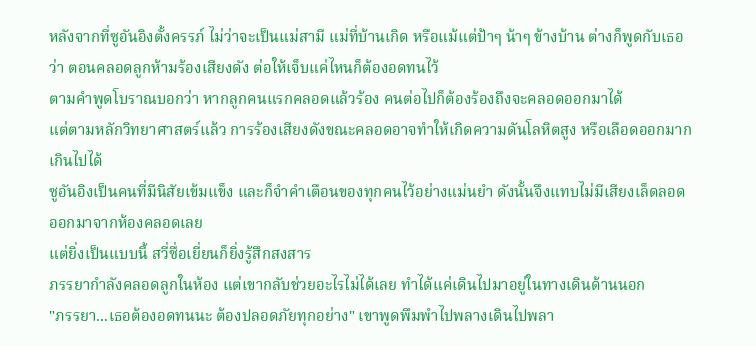หลังจากที่ซูอันอิงตั้งครรภ์ ไม่ว่าจะเป็นแม่สามี แม่ที่บ้านเกิด หรือแม้แต่ป้าๆ น้าๆ ข้างบ้าน ต่างก็พูดกับเธอว่า ตอนคลอดลูกห้ามร้องเสียงดัง ต่อให้เจ็บแค่ไหนก็ต้องอดทนไว้
ตามคำพูดโบราณบอกว่า หากลูกคนแรกคลอดแล้วร้อง คนต่อไปก็ต้องร้องถึงจะคลอดออกมาได้
แต่ตามหลักวิทยาศาสตร์แล้ว การร้องเสียงดังขณะคลอดอาจทำให้เกิดความดันโลหิตสูง หรือเลือดออกมากเกินไปได้
ซูอันอิงเป็นคนที่มีนิสัยเข้มแข็ง และก็จำคำเตือนของทุกคนไว้อย่างแม่นยำ ดังนั้นจึงแทบไม่มีเสียงเล็ดลอดออกมาจากห้องคลอดเลย
แต่ยิ่งเป็นแบบนี้ สวี่ซื่อเยี่ยนก็ยิ่งรู้สึกสงสาร
ภรรยากำลังคลอดลูกในห้อง แต่เขากลับช่วยอะไรไม่ได้เลย ทำได้แค่เดินไปมาอยู่ในทางเดินด้านนอก
"ภรรยา...เธอต้องอดทนนะ ต้องปลอดภัยทุกอย่าง" เขาพูดพึมพำไปพลางเดินไปพลา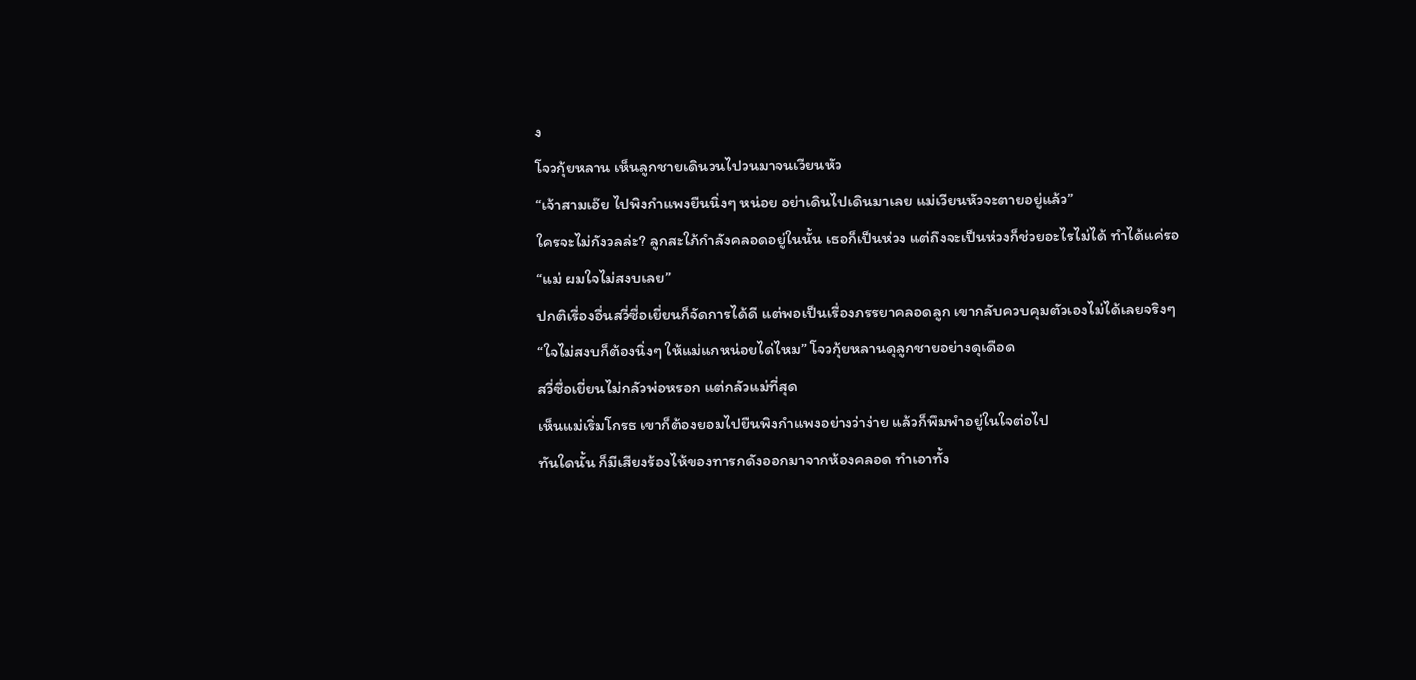ง
โจวกุ้ยหลาน เห็นลูกชายเดินวนไปวนมาจนเวียนหัว
“เจ้าสามเอ๊ย ไปพิงกำแพงยืนนิ่งๆ หน่อย อย่าเดินไปเดินมาเลย แม่เวียนหัวจะตายอยู่แล้ว”
ใครจะไม่กังวลล่ะ? ลูกสะใภ้กำลังคลอดอยู่ในนั้น เธอก็เป็นห่วง แต่ถึงจะเป็นห่วงก็ช่วยอะไรไม่ได้ ทำได้แค่รอ
“แม่ ผมใจไม่สงบเลย”
ปกติเรื่องอื่นสวี่ซื่อเยี่ยนก็จัดการได้ดี แต่พอเป็นเรื่องภรรยาคลอดลูก เขากลับควบคุมตัวเองไม่ได้เลยจริงๆ
“ใจไม่สงบก็ต้องนิ่งๆ ให้แม่แกหน่อยได่ไหม” โจวกุ้ยหลานดุลูกชายอย่างดุเดือด
สวี่ซื่อเยี่ยนไม่กลัวพ่อหรอก แต่กลัวแม่ที่สุด
เห็นแม่เริ่มโกรธ เขาก็ต้องยอมไปยืนพิงกำแพงอย่างว่าง่าย แล้วก็พึมพำอยู่ในใจต่อไป
ทันใดนั้น ก็มีเสียงร้องไห้ของทารกดังออกมาจากห้องคลอด ทำเอาทั้ง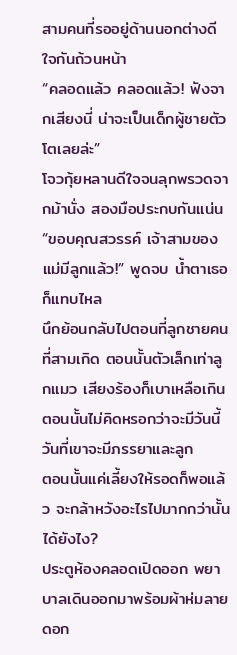สามคนที่รออยู่ด้านนอกต่างดีใจกันถ้วนหน้า
“คลอดแล้ว คลอดแล้ว! ฟังจากเสียงนี่ น่าจะเป็นเด็กผู้ชายตัวโตเลยล่ะ”
โจวกุ้ยหลานดีใจจนลุกพรวดจากม้านั่ง สองมือประกบกันแน่น
“ขอบคุณสวรรค์ เจ้าสามของแม่มีลูกแล้ว!” พูดจบ น้ำตาเธอก็แทบไหล
นึกย้อนกลับไปตอนที่ลูกชายคนที่สามเกิด ตอนนั้นตัวเล็กเท่าลูกแมว เสียงร้องก็เบาเหลือเกิน
ตอนนั้นไม่คิดหรอกว่าจะมีวันนี้ วันที่เขาจะมีภรรยาและลูก
ตอนนั้นแค่เลี้ยงให้รอดก็พอแล้ว จะกล้าหวังอะไรไปมากกว่านั้นได้ยังไง?
ประตูห้องคลอดเปิดออก พยาบาลเดินออกมาพร้อมผ้าห่มลายดอก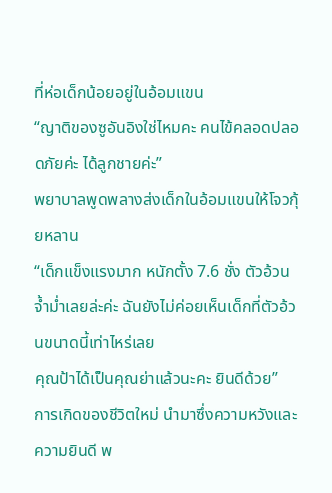ที่ห่อเด็กน้อยอยู่ในอ้อมแขน
“ญาติของซูอันอิงใช่ไหมคะ คนไข้คลอดปลอดภัยค่ะ ได้ลูกชายค่ะ”
พยาบาลพูดพลางส่งเด็กในอ้อมแขนให้โจวกุ้ยหลาน
“เด็กแข็งแรงมาก หนักตั้ง 7.6 ชั่ง ตัวอ้วนจ้ำม่ำเลยล่ะค่ะ ฉันยังไม่ค่อยเห็นเด็กที่ตัวอ้วนขนาดนี้เท่าไหร่เลย
คุณป้าได้เป็นคุณย่าแล้วนะคะ ยินดีด้วย”
การเกิดของชีวิตใหม่ นำมาซึ่งความหวังและความยินดี พ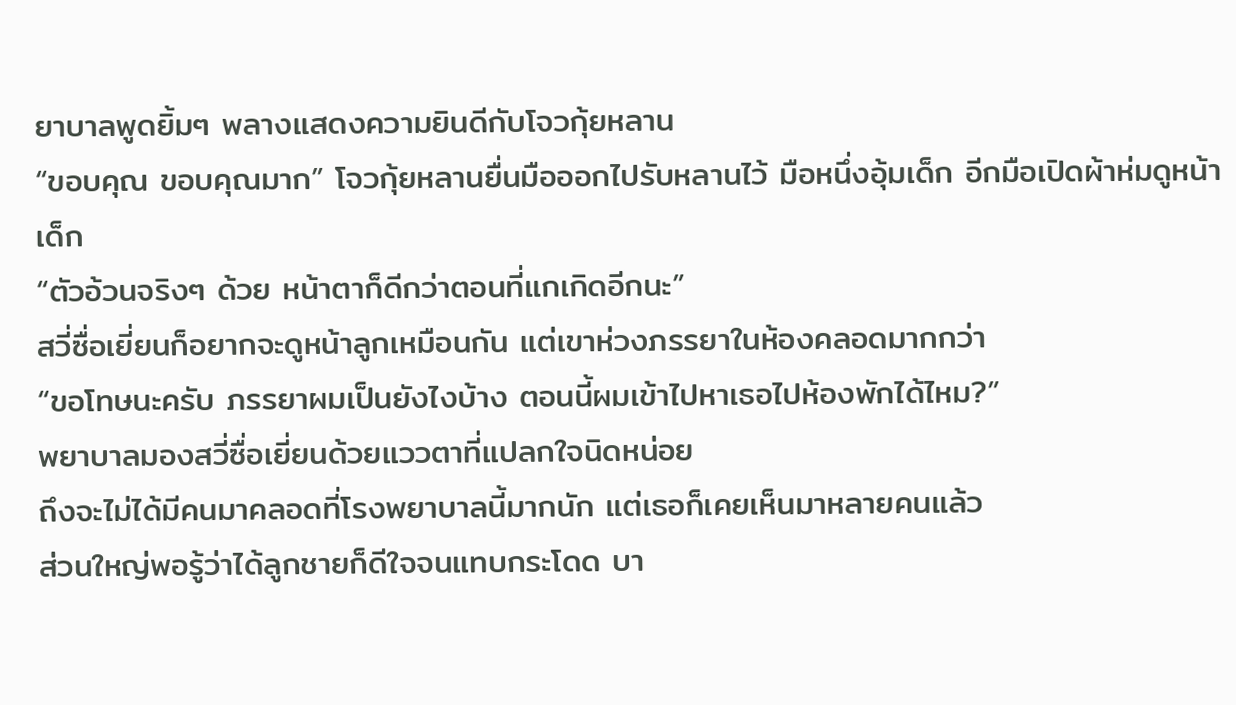ยาบาลพูดยิ้มๆ พลางแสดงความยินดีกับโจวกุ้ยหลาน
“ขอบคุณ ขอบคุณมาก” โจวกุ้ยหลานยื่นมือออกไปรับหลานไว้ มือหนึ่งอุ้มเด็ก อีกมือเปิดผ้าห่มดูหน้าเด็ก
“ตัวอ้วนจริงๆ ด้วย หน้าตาก็ดีกว่าตอนที่แกเกิดอีกนะ”
สวี่ซื่อเยี่ยนก็อยากจะดูหน้าลูกเหมือนกัน แต่เขาห่วงภรรยาในห้องคลอดมากกว่า
“ขอโทษนะครับ ภรรยาผมเป็นยังไงบ้าง ตอนนี้ผมเข้าไปหาเธอไปห้องพักได้ไหม?”
พยาบาลมองสวี่ซื่อเยี่ยนด้วยแววตาที่แปลกใจนิดหน่อย
ถึงจะไม่ได้มีคนมาคลอดที่โรงพยาบาลนี้มากนัก แต่เธอก็เคยเห็นมาหลายคนแล้ว
ส่วนใหญ่พอรู้ว่าได้ลูกชายก็ดีใจจนแทบกระโดด บา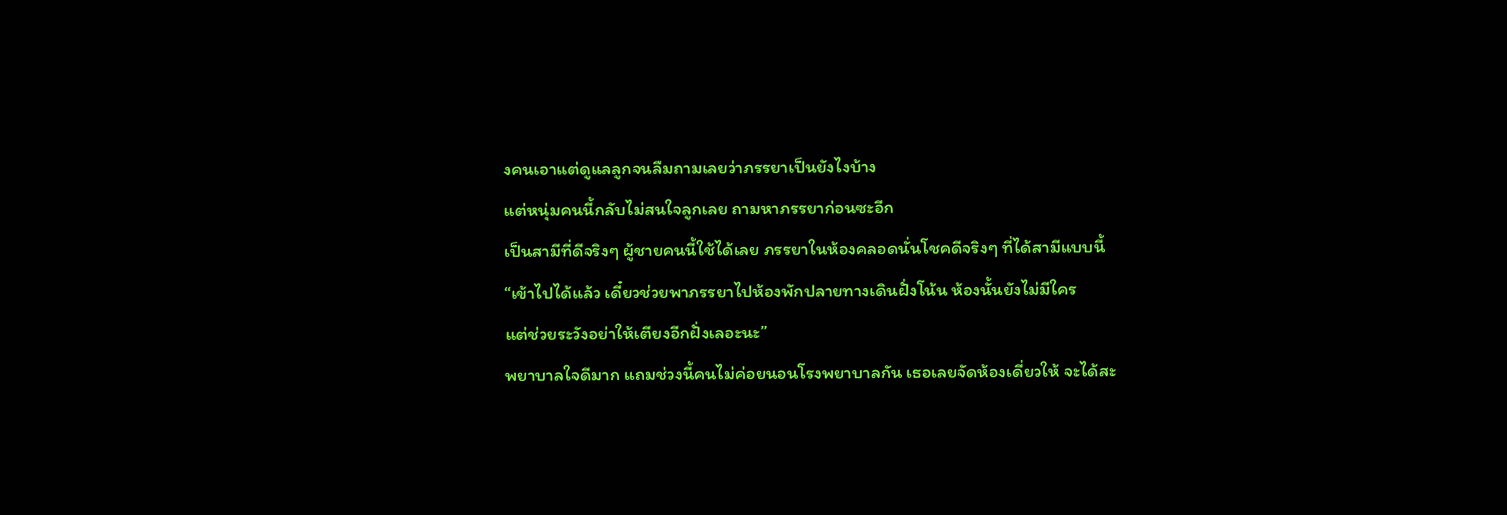งคนเอาแต่ดูแลลูกจนลืมถามเลยว่าภรรยาเป็นยังไงบ้าง
แต่หนุ่มคนนี้กลับไม่สนใจลูกเลย ถามหาภรรยาก่อนซะอีก
เป็นสามีที่ดีจริงๆ ผู้ชายคนนี้ใช้ได้เลย ภรรยาในห้องคลอดนั่นโชคดีจริงๆ ที่ได้สามีแบบนี้
“เข้าไปได้แล้ว เดี๋ยวช่วยพาภรรยาไปห้องพักปลายทางเดินฝั่งโน้น ห้องนั้นยังไม่มีใคร
แต่ช่วยระวังอย่าให้เตียงอีกฝั่งเลอะนะ”
พยาบาลใจดีมาก แถมช่วงนี้คนไม่ค่อยนอนโรงพยาบาลกัน เธอเลยจัดห้องเดี่ยวให้ จะได้สะ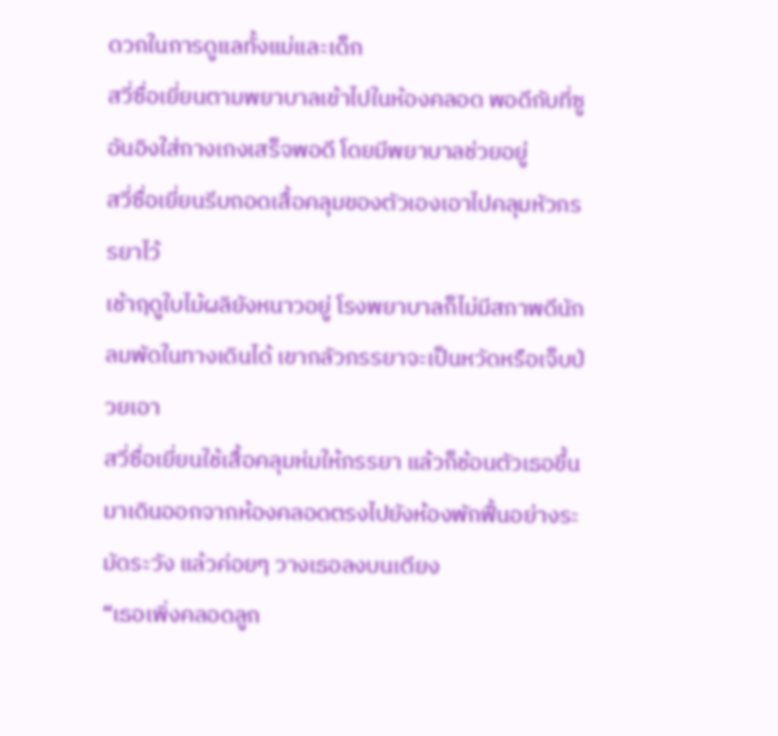ดวกในการดูแลทั้งแม่และเด็ก
สวี่ซื่อเยี่ยนตามพยาบาลเข้าไปในห้องคลอด พอดีกับที่ซูอันอิงใส่กางเกงเสร็จพอดี โดยมีพยาบาลช่วยอยู่
สวี่ซื่อเยี่ยนรีบถอดเสื้อคลุมของตัวเองเอาไปคลุมหัวภรรยาไว้
เช้าฤดูใบไม้ผลิยังหนาวอยู่ โรงพยาบาลก็ไม่มีสภาพดีนัก ลมพัดในทางเดินได้ เขากลัวภรรยาจะเป็นหวัดหรือเจ็บป่วยเอา
สวี่ซื่อเยี่ยนใช้เสื้อคลุมห่มให้ภรรยา แล้วก็ช้อนตัวเธอขึ้นมาเดินออกจากห้องคลอดตรงไปยังห้องพักฟื้นอย่างระมัดระวัง แล้วค่อยๆ วางเธอลงบนเตียง
“เธอเพิ่งคลอดลูก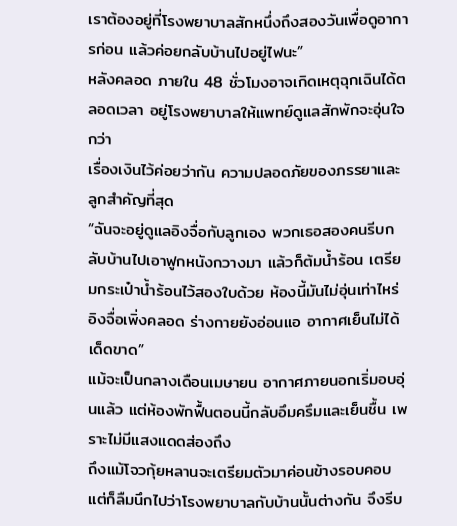เราต้องอยู่ที่โรงพยาบาลสักหนึ่งถึงสองวันเพื่อดูอาการก่อน แล้วค่อยกลับบ้านไปอยู่ไฟนะ”
หลังคลอด ภายใน 48 ชั่วโมงอาจเกิดเหตุฉุกเฉินได้ตลอดเวลา อยู่โรงพยาบาลให้แพทย์ดูแลสักพักจะอุ่นใจกว่า
เรื่องเงินไว้ค่อยว่ากัน ความปลอดภัยของภรรยาและลูกสำคัญที่สุด
“ฉันจะอยู่ดูแลอิงจื่อกับลูกเอง พวกเธอสองคนรีบกลับบ้านไปเอาฟูกหนังกวางมา แล้วก็ต้มน้ำร้อน เตรียมกระเป๋าน้ำร้อนไว้สองใบด้วย ห้องนี้มันไม่อุ่นเท่าไหร่ อิงจื่อเพิ่งคลอด ร่างกายยังอ่อนแอ อากาศเย็นไม่ได้เด็ดขาด”
แม้จะเป็นกลางเดือนเมษายน อากาศภายนอกเริ่มอบอุ่นแล้ว แต่ห้องพักฟื้นตอนนี้กลับอึมครึมและเย็นชื้น เพราะไม่มีแสงแดดส่องถึง
ถึงแม้โจวกุ้ยหลานจะเตรียมตัวมาค่อนข้างรอบคอบ แต่ก็ลืมนึกไปว่าโรงพยาบาลกับบ้านนั้นต่างกัน จึงรีบ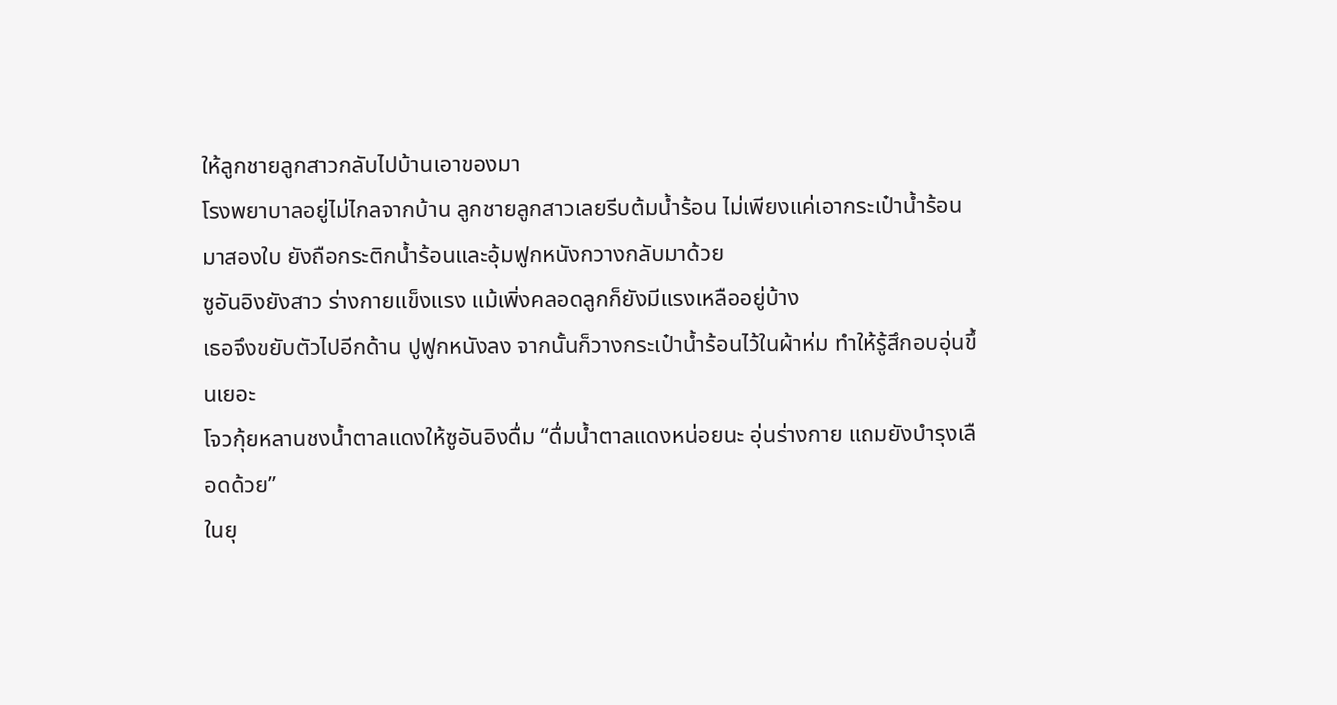ให้ลูกชายลูกสาวกลับไปบ้านเอาของมา
โรงพยาบาลอยู่ไม่ไกลจากบ้าน ลูกชายลูกสาวเลยรีบต้มน้ำร้อน ไม่เพียงแค่เอากระเป๋าน้ำร้อนมาสองใบ ยังถือกระติกน้ำร้อนและอุ้มฟูกหนังกวางกลับมาด้วย
ซูอันอิงยังสาว ร่างกายแข็งแรง แม้เพิ่งคลอดลูกก็ยังมีแรงเหลืออยู่บ้าง
เธอจึงขยับตัวไปอีกด้าน ปูฟูกหนังลง จากนั้นก็วางกระเป๋าน้ำร้อนไว้ในผ้าห่ม ทำให้รู้สึกอบอุ่นขึ้นเยอะ
โจวกุ้ยหลานชงน้ำตาลแดงให้ซูอันอิงดื่ม “ดื่มน้ำตาลแดงหน่อยนะ อุ่นร่างกาย แถมยังบำรุงเลือดด้วย”
ในยุ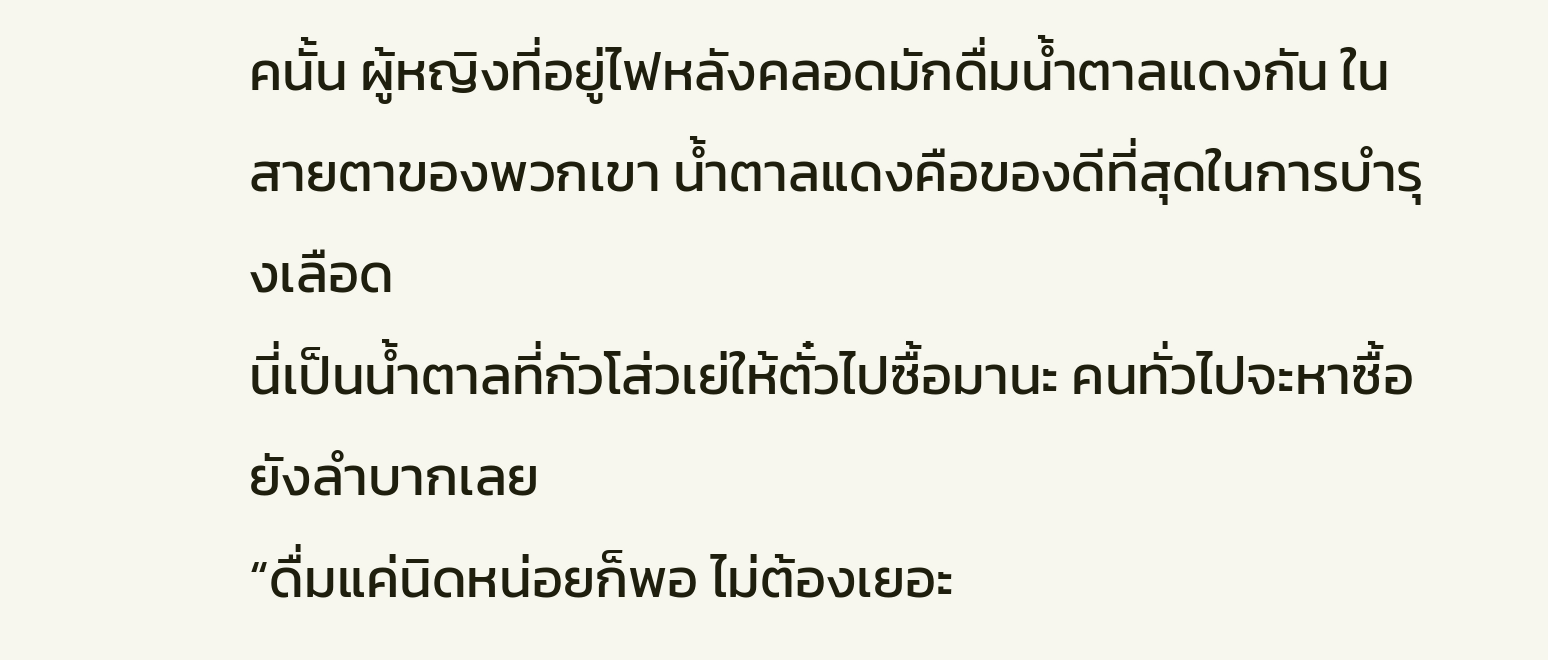คนั้น ผู้หญิงที่อยู่ไฟหลังคลอดมักดื่มน้ำตาลแดงกัน ในสายตาของพวกเขา น้ำตาลแดงคือของดีที่สุดในการบำรุงเลือด
นี่เป็นน้ำตาลที่กัวโส่วเย่ให้ตั๋วไปซื้อมานะ คนทั่วไปจะหาซื้อยังลำบากเลย
“ดื่มแค่นิดหน่อยก็พอ ไม่ต้องเยอะ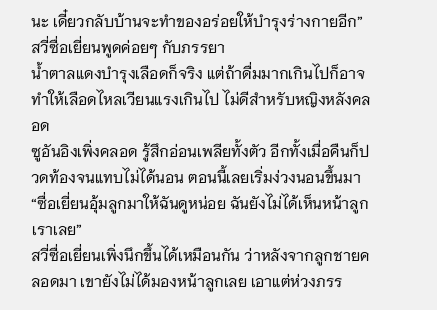นะ เดี๋ยวกลับบ้านจะทำของอร่อยให้บำรุงร่างกายอีก”
สวี่ซื่อเยี่ยนพูดค่อยๆ กับภรรยา
น้ำตาลแดงบำรุงเลือดก็จริง แต่ถ้าดื่มมากเกินไปก็อาจทำให้เลือดไหลเวียนแรงเกินไป ไม่ดีสำหรับหญิงหลังคลอด
ซูอันอิงเพิ่งคลอด รู้สึกอ่อนเพลียทั้งตัว อีกทั้งเมื่อคืนก็ปวดท้องจนแทบไม่ได้นอน ตอนนี้เลยเริ่มง่วงนอนขึ้นมา
“ซื่อเยี่ยนอุ้มลูกมาให้ฉันดูหน่อย ฉันยังไม่ได้เห็นหน้าลูกเราเลย”
สวี่ซื่อเยี่ยนเพิ่งนึกขึ้นได้เหมือนกัน ว่าหลังจากลูกชายคลอดมา เขายังไม่ได้มองหน้าลูกเลย เอาแต่ห่วงภรร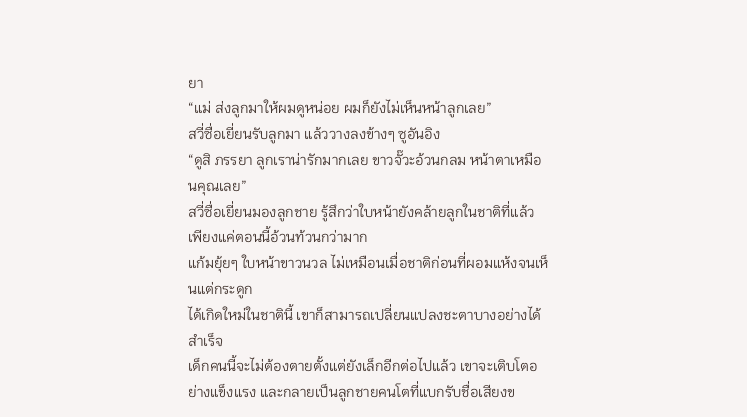ยา
“แม่ ส่งลูกมาให้ผมดูหน่อย ผมก็ยังไม่เห็นหน้าลูกเลย”
สวี่ซื่อเยี่ยนรับลูกมา แล้ววางลงข้างๆ ซูอันอิง
“ดูสิ ภรรยา ลูกเราน่ารักมากเลย ขาวจั๊วะอ้วนกลม หน้าตาเหมือนคุณเลย”
สวี่ซื่อเยี่ยนมองลูกชาย รู้สึกว่าใบหน้ายังคล้ายลูกในชาติที่แล้ว เพียงแค่ตอนนี้อ้วนท้วนกว่ามาก
แก้มยุ้ยๆ ใบหน้าขาวนวล ไม่เหมือนเมื่อชาติก่อนที่ผอมแห้งจนเห็นแต่กระดูก
ได้เกิดใหม่ในชาตินี้ เขาก็สามารถเปลี่ยนแปลงชะตาบางอย่างได้สำเร็จ
เด็กคนนี้จะไม่ต้องตายตั้งแต่ยังเล็กอีกต่อไปแล้ว เขาจะเติบโตอย่างแข็งแรง และกลายเป็นลูกชายคนโตที่แบกรับชื่อเสียงข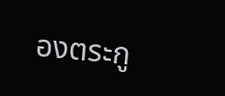องตระกู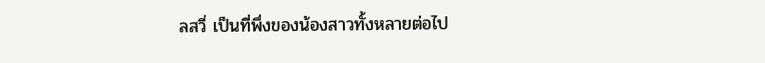ลสวี่ เป็นที่พึ่งของน้องสาวทั้งหลายต่อไป